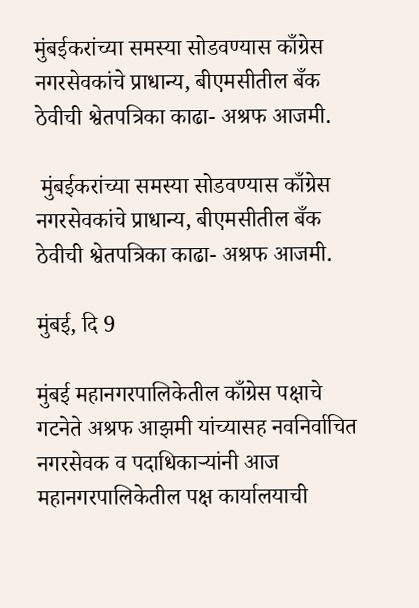मुंबईकरांच्या समस्या सोडवण्यास काँग्रेस नगरसेवकांचे प्राधान्य, बीएमसीतील बँक ठेवीची श्वेतपत्रिका काढा- अश्रफ आजमी.

 मुंबईकरांच्या समस्या सोडवण्यास काँग्रेस नगरसेवकांचे प्राधान्य, बीएमसीतील बँक ठेवीची श्वेतपत्रिका काढा- अश्रफ आजमी.

मुंबई, दि 9

मुंबई महानगरपालिकेतील काँग्रेस पक्षाचे गटनेते अश्रफ आझमी यांच्यासह नवनिर्वाचित नगरसेवक व पदाधिकाऱ्यांनी आज महानगरपालिकेतील पक्ष कार्यालयाची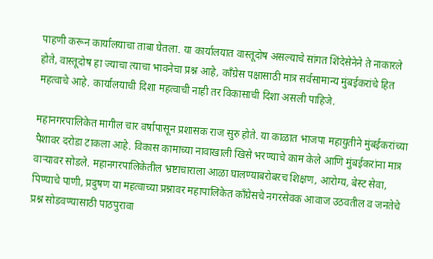पाहणी करून कार्यालयाचा ताबा घेतला. या कार्यालयात वास्तूदोष असल्याचे सांगत शिंदेसेनेने ते नाकारले होते, वास्तूदोष हा ज्याचा त्याचा भावनेचा प्रश्न आहे, काँग्रेस पक्षासाठी मात्र सर्वसामान्य मुंबईकरांचे हित महत्वाचे आहे. कार्यालयाची दिशा महत्वाची नाही तर विकासाची दिशा असली पाहिजे.

महानगरपालिकेत मागील चार वर्षापासून प्रशासक राज सुरु होते. या काळात भाजपा महायुतीने मुंबईकरांच्या पैशावर दरोडा टाकला आहे. विकास कामाच्या नावाखाली खिसे भरण्याचे काम केले आणि मुंबईकरांना मात्र वाऱ्यावर सोडले. महानगरपालिकेतील भ्रष्टाचाराला आळा घालण्याबरोबरच शिक्षण, आरोग्य, बेस्ट सेवा, पिण्याचे पाणी, प्रदुषण या महत्वाच्या प्रश्नावर महापालिकेत काँग्रेसचे नगरसेवक आवाज उठवतील व जनतेचे प्रश्न सोडवण्यासाठी पाठपुरावा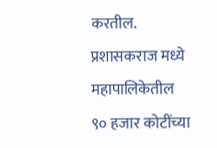करतील. प्रशासकराज मध्ये महापालिकेतील ९० हजार कोटींच्या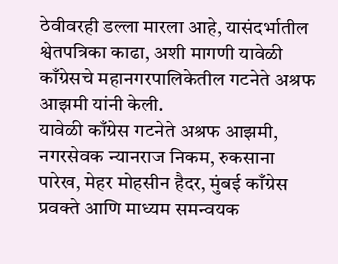ठेवीवरही डल्ला मारला आहे, यासंदर्भातील श्वेतपत्रिका काढा, अशी मागणी यावेळी काँग्रेसचे महानगरपालिकेतील गटनेते अश्रफ आझमी यांनी केली.
यावेळी काँग्रेस गटनेते अश्रफ आझमी, नगरसेवक न्यानराज निकम, रुकसाना पारेख, मेहर मोहसीन हैदर, मुंबई काँग्रेस प्रवक्ते आणि माध्यम समन्वयक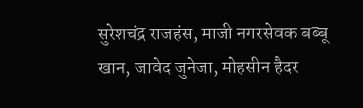सुरेशचंद्र राजहंस, माजी नगरसेवक बब्बू खान, जावेद जुनेजा, मोहसीन हैदर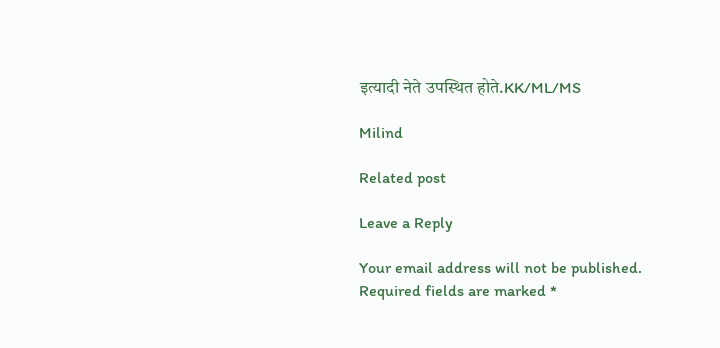इत्यादी नेते उपस्थित होते.KK/ML/MS

Milind

Related post

Leave a Reply

Your email address will not be published. Required fields are marked *